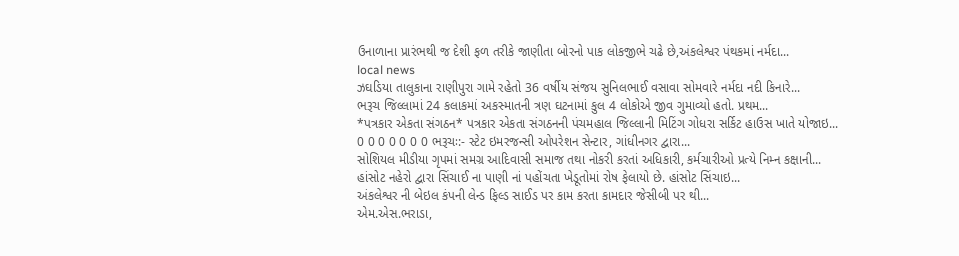ઉનાળાના પ્રારંભથી જ દેશી ફળ તરીકે જાણીતા બોરનો પાક લોકજીભે ચઢે છે,અંકલેશ્વર પંથકમાં નર્મદા...
local news
ઝઘડિયા તાલુકાના રાણીપુરા ગામે રહેતો 36 વર્ષીય સંજય સુનિલભાઈ વસાવા સોમવારે નર્મદા નદી કિનારે...
ભરૂચ જિલ્લામાં 24 કલાકમાં અકસ્માતની ત્રણ ઘટનામાં કુલ 4 લોકોએ જીવ ગુમાવ્યો હતો. પ્રથમ...
*પત્રકાર એકતા સંગઠન* પત્રકાર એકતા સંગઠનની પંચમહાલ જિલ્લાની મિટિંગ ગોધરા સર્કિટ હાઉસ ખાતે યોજાઇ...
0 0 0 0 0 0 0 ભરૂચઃ:- સ્ટેટ ઇમરજન્સી ઓપરેશન સેન્ટાર, ગાંધીનગર દ્વારા...
સોશિયલ મીડીયા ગૃપમાં સમગ્ર આદિવાસી સમાજ તથા નોકરી કરતાં અધિકારી, કર્મચારીઓ પ્રત્યે નિમ્ન કક્ષાની...
હાંસોટ નહેરો દ્વારા સિંચાઈ ના પાણી નાં પહોંચતા ખેડૂતોમાં રોષ ફેલાયો છે. હાંસોટ સિંચાઇ...
અંકલેશ્વર ની બેઇલ કંપની લેન્ડ ફિલ્ડ સાઈડ પર કામ કરતા કામદાર જેસીબી પર થી...
એમ.એસ.ભરાડા,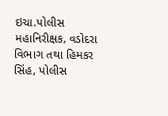ઇચા.પોલીસ મહાનિરીક્ષક, વડોદરા વિભાગ તથા હિમકર સિંહ, પોલીસ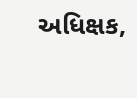અધિક્ષક,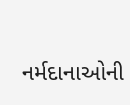નર્મદાનાઓની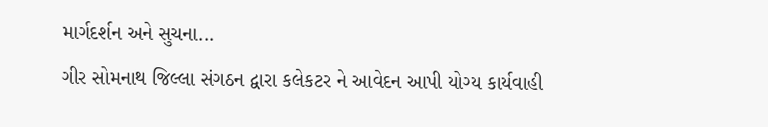માર્ગદર્શન અને સુચના...
ગીર સોમનાથ જિલ્લા સંગઠન દ્વારા કલેકટર ને આવેદન આપી યોગ્ય કાર્યવાહી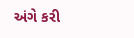અંગે કરી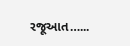રજૂઆત…...